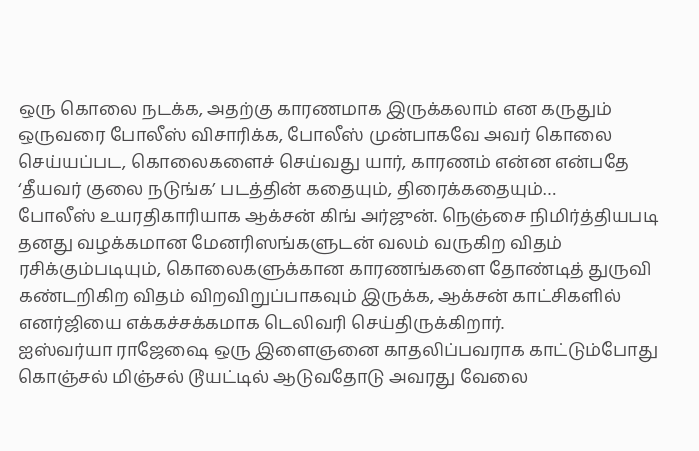ஒரு கொலை நடக்க, அதற்கு காரணமாக இருக்கலாம் என கருதும் ஒருவரை போலீஸ் விசாரிக்க, போலீஸ் முன்பாகவே அவர் கொலை செய்யப்பட, கொலைகளைச் செய்வது யார், காரணம் என்ன என்பதே ‘தீயவர் குலை நடுங்க’ படத்தின் கதையும், திரைக்கதையும்…
போலீஸ் உயரதிகாரியாக ஆக்சன் கிங் அர்ஜுன். நெஞ்சை நிமிர்த்தியபடி தனது வழக்கமான மேனரிஸங்களுடன் வலம் வருகிற விதம் ரசிக்கும்படியும், கொலைகளுக்கான காரணங்களை தோண்டித் துருவி கண்டறிகிற விதம் விறவிறுப்பாகவும் இருக்க, ஆக்சன் காட்சிகளில் எனர்ஜியை எக்கச்சக்கமாக டெலிவரி செய்திருக்கிறார்.
ஐஸ்வர்யா ராஜேஷை ஒரு இளைஞனை காதலிப்பவராக காட்டும்போது கொஞ்சல் மிஞ்சல் டூயட்டில் ஆடுவதோடு அவரது வேலை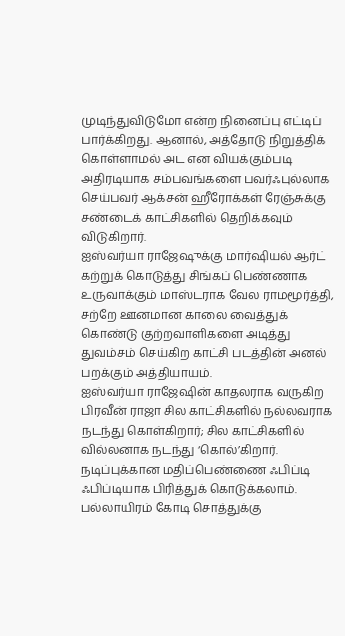முடிந்துவிடுமோ என்ற நினைப்பு எட்டிப் பார்க்கிறது. ஆனால், அத்தோடு நிறுத்திக் கொள்ளாமல் அட என வியக்கும்படி அதிரடியாக சம்பவங்களை பவர்ஃபுல்லாக செய்பவர் ஆக்சன் ஹீரோக்கள் ரேஞ்சுக்கு சண்டைக் காட்சிகளில் தெறிக்கவும் விடுகிறார்.
ஐஸ்வர்யா ராஜேஷுக்கு மார்ஷியல் ஆர்ட் கற்றுக் கொடுத்து சிங்கப் பெண்ணாக உருவாக்கும் மாஸ்டராக வேல ராமமூர்த்தி, சற்றே ஊனமான காலை வைத்துக் கொண்டு குற்றவாளிகளை அடித்து துவம்சம் செய்கிற காட்சி படத்தின் அனல் பறக்கும் அத்தியாயம்.
ஐஸ்வர்யா ராஜேஷின் காதலராக வருகிற பிரவீன் ராஜா சில காட்சிகளில் நல்லவராக நடந்து கொள்கிறார்; சில காட்சிகளில் வில்லனாக நடந்து ‘கொல்’கிறார். நடிப்புக்கான மதிப்பெண்ணை ஃபிப்டி ஃபிப்டியாக பிரித்துக் கொடுக்கலாம்.
பல்லாயிரம் கோடி சொத்துக்கு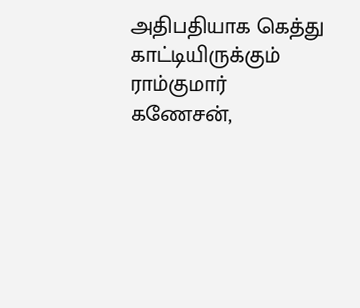அதிபதியாக கெத்து காட்டியிருக்கும் ராம்குமார் கணேசன்,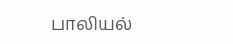பாலியல்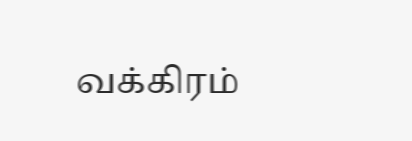வக்கிரம்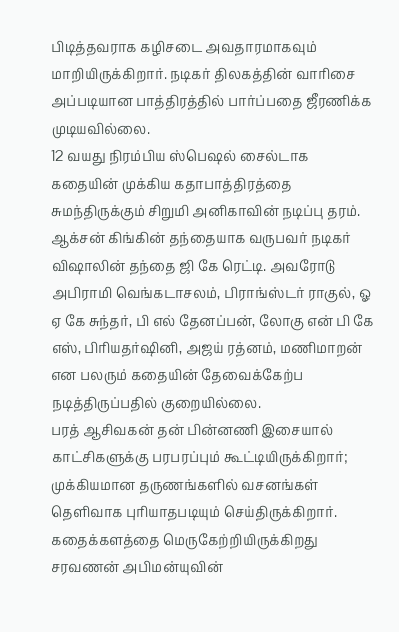பிடித்தவராக கழிசடை அவதாரமாகவும் மாறியிருக்கிறார். நடிகர் திலகத்தின் வாரிசை அப்படியான பாத்திரத்தில் பார்ப்பதை ஜீரணிக்க முடியவில்லை.
12 வயது நிரம்பிய ஸ்பெஷல் சைல்டாக கதையின் முக்கிய கதாபாத்திரத்தை சுமந்திருக்கும் சிறுமி அனிகாவின் நடிப்பு தரம்.
ஆக்சன் கிங்கின் தந்தையாக வருபவர் நடிகர் விஷாலின் தந்தை ஜி கே ரெட்டி. அவரோடு அபிராமி வெங்கடாசலம், பிராங்ஸ்டர் ராகுல், ஓ ஏ கே சுந்தர், பி எல் தேனப்பன், லோகு என் பி கே எஸ், பிரியதர்ஷினி, அஜய் ரத்னம், மணிமாறன் என பலரும் கதையின் தேவைக்கேற்ப நடித்திருப்பதில் குறையில்லை.
பரத் ஆசிவகன் தன் பின்னணி இசையால் காட்சிகளுக்கு பரபரப்பும் கூட்டியிருக்கிறார்; முக்கியமான தருணங்களில் வசனங்கள் தெளிவாக புரியாதபடியும் செய்திருக்கிறார்.
கதைக்களத்தை மெருகேற்றியிருக்கிறது சரவணன் அபிமன்யுவின்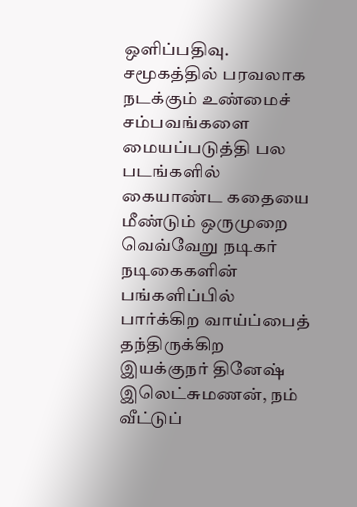ஒளிப்பதிவு.
சமூகத்தில் பரவலாக நடக்கும் உண்மைச் சம்பவங்களை மையப்படுத்தி பல படங்களில் கையாண்ட கதையை மீண்டும் ஒருமுறை வெவ்வேறு நடிகர் நடிகைகளின் பங்களிப்பில் பார்க்கிற வாய்ப்பைத் தந்திருக்கிற இயக்குநர் தினேஷ் இலெட்சுமணன், நம் வீட்டுப்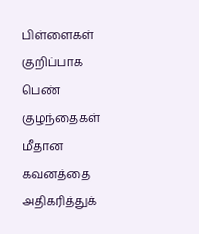பிள்ளைகள் குறிப்பாக பெண் குழந்தைகள் மீதான கவனத்தை அதிகரித்துக்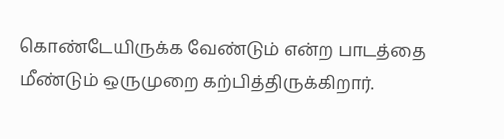கொண்டேயிருக்க வேண்டும் என்ற பாடத்தை மீண்டும் ஒருமுறை கற்பித்திருக்கிறார்.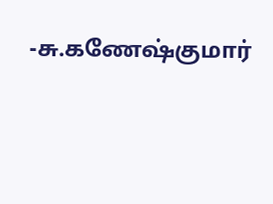-சு.கணேஷ்குமார்